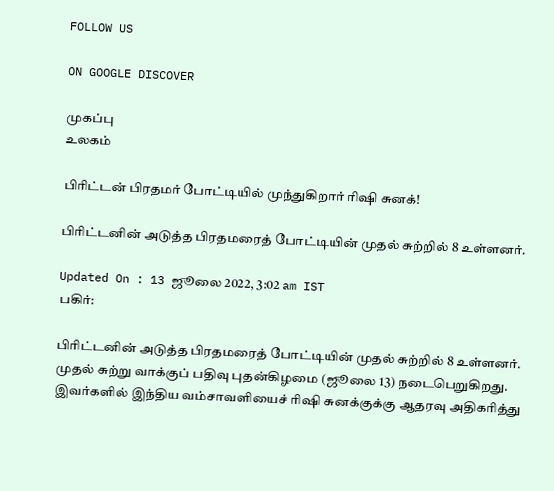FOLLOW US

ON GOOGLE DISCOVER

முகப்பு
உலகம்

பிரிட்டன் பிரதமர் போட்டியில் முந்துகிறார் ரிஷி சுனக்!

பிரிட்டனின் அடுத்த பிரதமரைத் போட்டியின் முதல் சுற்றில் 8 உள்ளனர்.

Updated On : 13 ஜூலை 2022, 3:02 am IST
பகிர்:

பிரிட்டனின் அடுத்த பிரதமரைத் போட்டியின் முதல் சுற்றில் 8 உள்ளனர். முதல் சுற்று வாக்குப் பதிவு புதன்கிழமை (ஜூலை 13) நடைபெறுகிறது. இவர்களில் இந்திய வம்சாவளியைச் ரிஷி சுனக்குக்கு ஆதரவு அதிகரித்து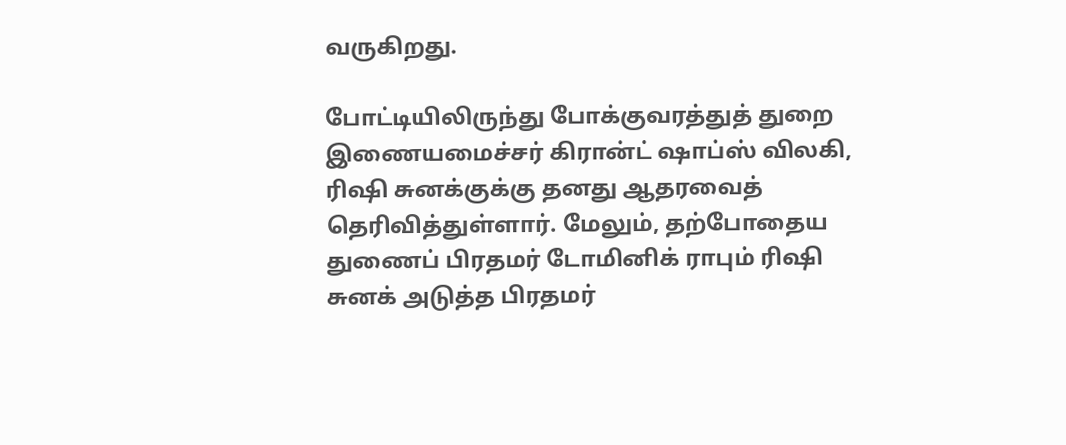வருகிறது.

போட்டியிலிருந்து போக்குவரத்துத் துறை இணையமைச்சர் கிரான்ட் ஷாப்ஸ் விலகி, ரிஷி சுனக்குக்கு தனது ஆதரவைத் தெரிவித்துள்ளார். மேலும், தற்போதைய துணைப் பிரதமர் டோமினிக் ராபும் ரிஷி சுனக் அடுத்த பிரதமர்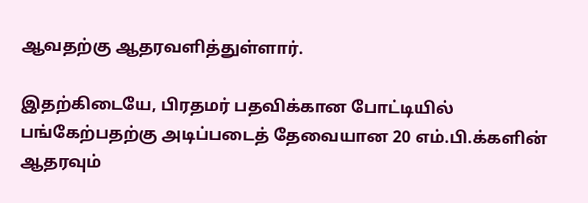ஆவதற்கு ஆதரவளித்துள்ளார்.

இதற்கிடையே, பிரதமர் பதவிக்கான போட்டியில் பங்கேற்பதற்கு அடிப்படைத் தேவையான 20 எம்.பி.க்களின் ஆதரவும்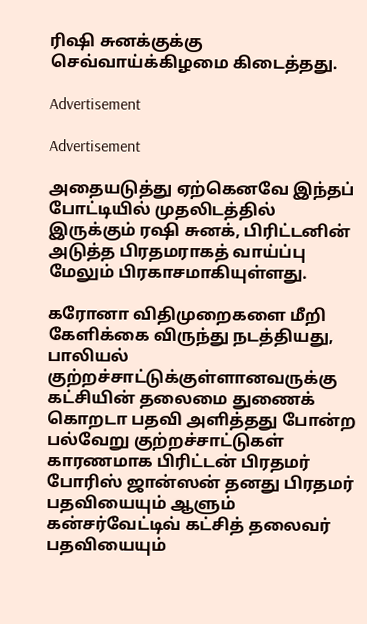ரிஷி சுனக்குக்கு செவ்வாய்க்கிழமை கிடைத்தது.

Advertisement

Advertisement

அதையடுத்து ஏற்கெனவே இந்தப் போட்டியில் முதலிடத்தில் இருக்கும் ரஷி சுனக், பிரிட்டனின் அடுத்த பிரதமராகத் வாய்ப்பு மேலும் பிரகாசமாகியுள்ளது.

கரோனா விதிமுறைகளை மீறி கேளிக்கை விருந்து நடத்தியது, பாலியல் குற்றச்சாட்டுக்குள்ளானவருக்கு கட்சியின் தலைமை துணைக் கொறடா பதவி அளித்தது போன்ற பல்வேறு குற்றச்சாட்டுகள் காரணமாக பிரிட்டன் பிரதமர் போரிஸ் ஜான்ஸன் தனது பிரதமர் பதவியையும் ஆளும் கன்சர்வேட்டிவ் கட்சித் தலைவர் பதவியையும்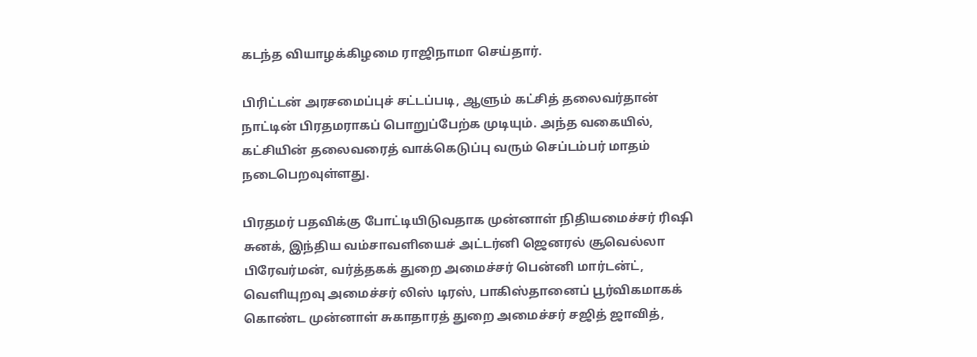கடந்த வியாழக்கிழமை ராஜிநாமா செய்தார்.

பிரிட்டன் அரசமைப்புச் சட்டப்படி, ஆளும் கட்சித் தலைவர்தான் நாட்டின் பிரதமராகப் பொறுப்பேற்க முடியும். அந்த வகையில், கட்சியின் தலைவரைத் வாக்கெடுப்பு வரும் செப்டம்பர் மாதம் நடைபெறவுள்ளது.

பிரதமர் பதவிக்கு போட்டியிடுவதாக முன்னாள் நிதியமைச்சர் ரிஷி சுனக், இந்திய வம்சாவளியைச் அட்டர்னி ஜெனரல் சூவெல்லா பிரேவர்மன், வர்த்தகக் துறை அமைச்சர் பென்னி மார்டன்ட், வெளியுறவு அமைச்சர் லிஸ் டிரஸ், பாகிஸ்தானைப் பூர்விகமாகக் கொண்ட முன்னாள் சுகாதாரத் துறை அமைச்சர் சஜித் ஜாவித்,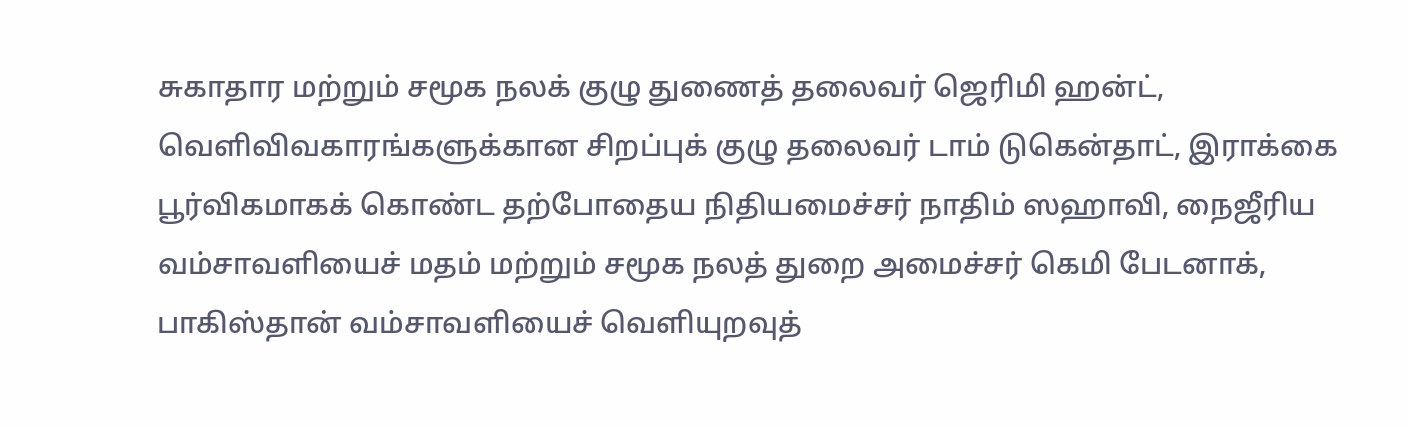சுகாதார மற்றும் சமூக நலக் குழு துணைத் தலைவர் ஜெரிமி ஹன்ட், வெளிவிவகாரங்களுக்கான சிறப்புக் குழு தலைவர் டாம் டுகென்தாட், இராக்கை பூர்விகமாகக் கொண்ட தற்போதைய நிதியமைச்சர் நாதிம் ஸஹாவி, நைஜீரிய வம்சாவளியைச் மதம் மற்றும் சமூக நலத் துறை அமைச்சர் கெமி பேடனாக், பாகிஸ்தான் வம்சாவளியைச் வெளியுறவுத்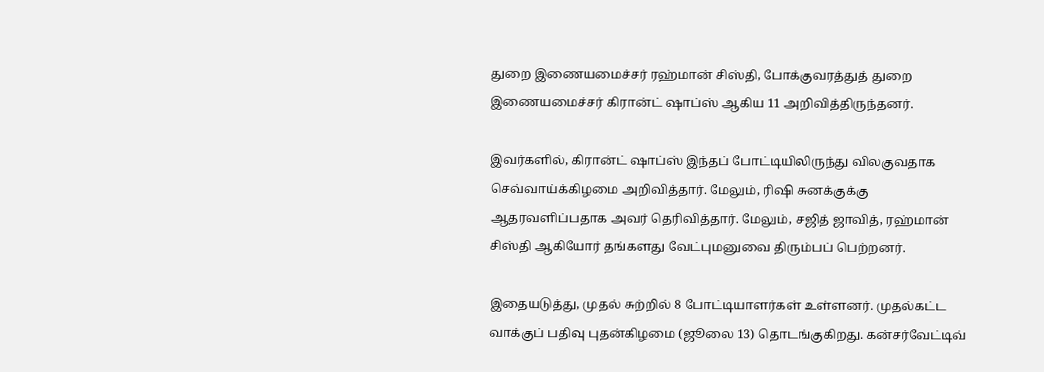துறை இணையமைச்சர் ரஹ்மான் சிஸ்தி, போக்குவரத்துத் துறை இணையமைச்சர் கிரான்ட் ஷாப்ஸ் ஆகிய 11 அறிவித்திருந்தனர்.

இவர்களில், கிரான்ட் ஷாப்ஸ் இந்தப் போட்டியிலிருந்து விலகுவதாக செவ்வாய்க்கிழமை அறிவித்தார். மேலும், ரிஷி சுனக்குக்கு ஆதரவளிப்பதாக அவர் தெரிவித்தார். மேலும், சஜித் ஜாவித், ரஹ்மான் சிஸ்தி ஆகியோர் தங்களது வேட்புமனுவை திரும்பப் பெற்றனர்.

இதையடுத்து, முதல் சுற்றில் 8 போட்டியாளர்கள் உள்ளனர். முதல்கட்ட வாக்குப் பதிவு புதன்கிழமை (ஜூலை 13) தொடங்குகிறது. கன்சர்வேட்டிவ்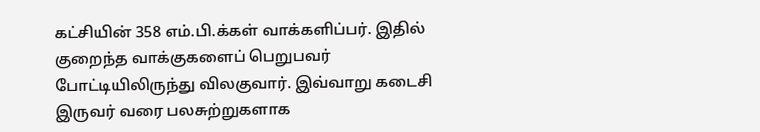கட்சியின் 358 எம்.பி.க்கள் வாக்களிப்பர். இதில் குறைந்த வாக்குகளைப் பெறுபவர் போட்டியிலிருந்து விலகுவார். இவ்வாறு கடைசி இருவர் வரை பலசுற்றுகளாக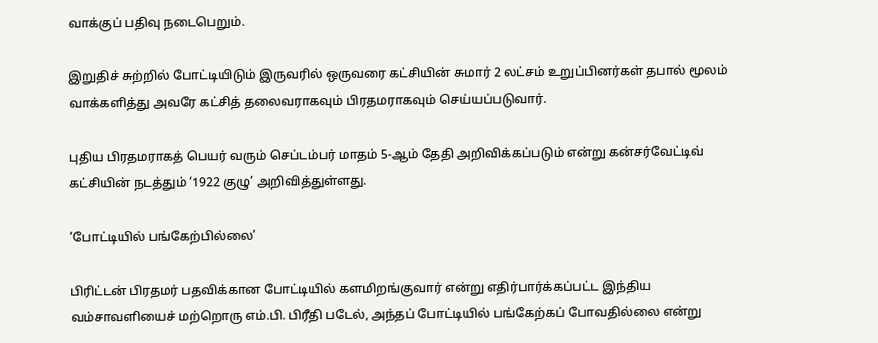வாக்குப் பதிவு நடைபெறும்.

இறுதிச் சுற்றில் போட்டியிடும் இருவரில் ஒருவரை கட்சியின் சுமார் 2 லட்சம் உறுப்பினர்கள் தபால் மூலம் வாக்களித்து அவரே கட்சித் தலைவராகவும் பிரதமராகவும் செய்யப்படுவார்.

புதிய பிரதமராகத் பெயர் வரும் செப்டம்பர் மாதம் 5-ஆம் தேதி அறிவிக்கப்படும் என்று கன்சர்வேட்டிவ் கட்சியின் நடத்தும் ‘1922 குழு’ அறிவித்துள்ளது.

‘போட்டியில் பங்கேற்பில்லை’

பிரிட்டன் பிரதமர் பதவிக்கான போட்டியில் களமிறங்குவார் என்று எதிர்பார்க்கப்பட்ட இந்திய வம்சாவளியைச் மற்றொரு எம்.பி. பிரீதி படேல், அந்தப் போட்டியில் பங்கேற்கப் போவதில்லை என்று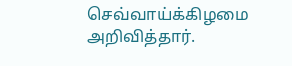செவ்வாய்க்கிழமை அறிவித்தார்.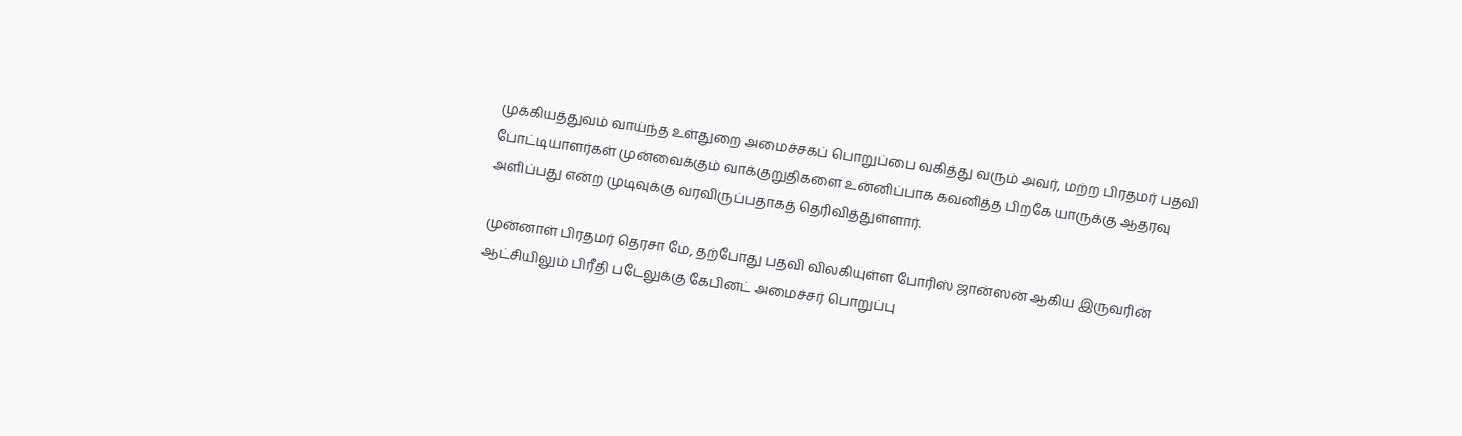முக்கியத்துவம் வாய்ந்த உள்துறை அமைச்சகப் பொறுப்பை வகித்து வரும் அவர், மற்ற பிரதமர் பதவி போட்டியாளர்கள் முன்வைக்கும் வாக்குறுதிகளை உன்னிப்பாக கவனித்த பிறகே யாருக்கு ஆதரவு அளிப்பது என்ற முடிவுக்கு வரவிருப்பதாகத் தெரிவித்துள்ளார்.

முன்னாள் பிரதமர் தெரசா மே, தற்போது பதவி விலகியுள்ள போரிஸ் ஜான்ஸன் ஆகிய இருவரின் ஆட்சியிலும் பிரீதி படேலுக்கு கேபினட் அமைச்சர் பொறுப்பு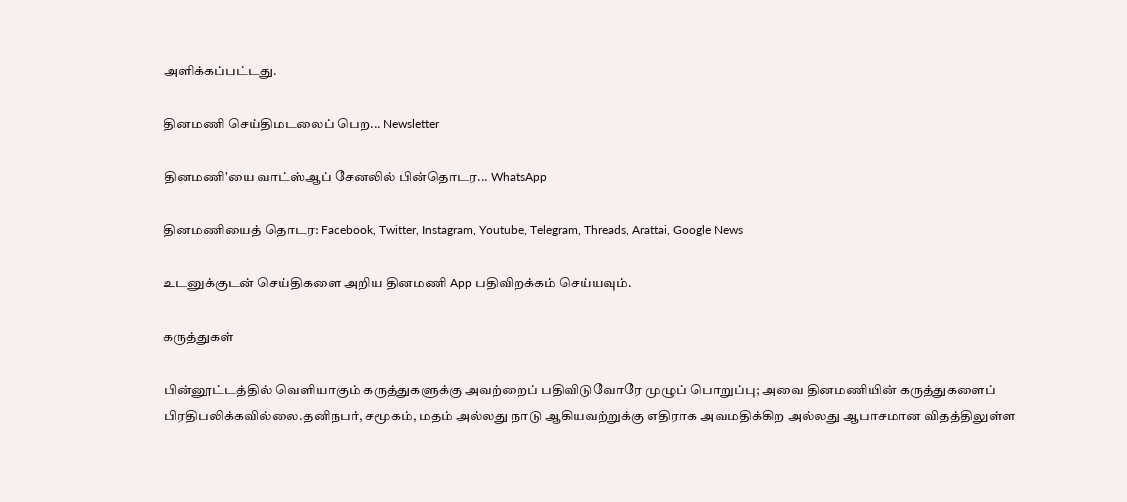அளிக்கப்பட்டது.

தினமணி செய்திமடலைப் பெற... Newsletter

தினமணி'யை வாட்ஸ்ஆப் சேனலில் பின்தொடர... WhatsApp

தினமணியைத் தொடர: Facebook, Twitter, Instagram, Youtube, Telegram, Threads, Arattai, Google News

உடனுக்குடன் செய்திகளை அறிய தினமணி App பதிவிறக்கம் செய்யவும்.

கருத்துகள்

பின்னூட்டத்தில் வெளியாகும் கருத்துகளுக்கு அவற்றைப் பதிவிடுவோரே முழுப் பொறுப்பு; அவை தினமணியின் கருத்துகளைப் பிரதிபலிக்கவில்லை.தனிநபர், சமூகம், மதம் அல்லது நாடு ஆகியவற்றுக்கு எதிராக அவமதிக்கிற அல்லது ஆபாசமான விதத்திலுள்ள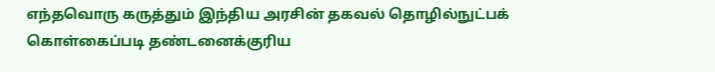எந்தவொரு கருத்தும் இந்திய அரசின் தகவல் தொழில்நுட்பக் கொள்கைப்படி தண்டனைக்குரிய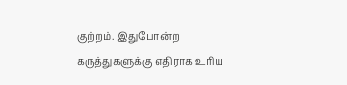குற்றம். இதுபோன்ற கருத்துகளுக்கு எதிராக உரிய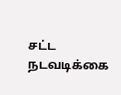சட்ட நடவடிக்கை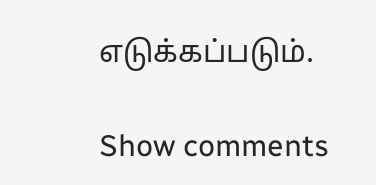எடுக்கப்படும்.

Show comments